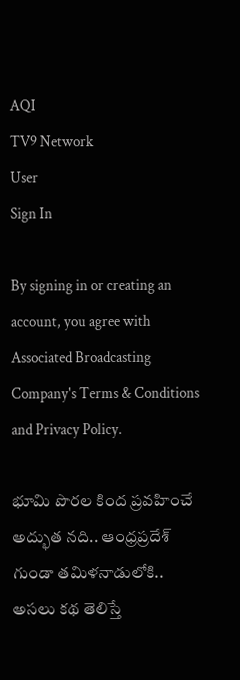AQI
TV9 Network
User
Sign In

By signing in or creating an account, you agree with Associated Broadcasting Company's Terms & Conditions and Privacy Policy.

భూమి పొరల కింద ప్రవహించే అద్భుత నది.. ఆంధ్రప్రదేశ్ గుండా తమిళనాడులోకి.. అసలు కథ తెలిస్తే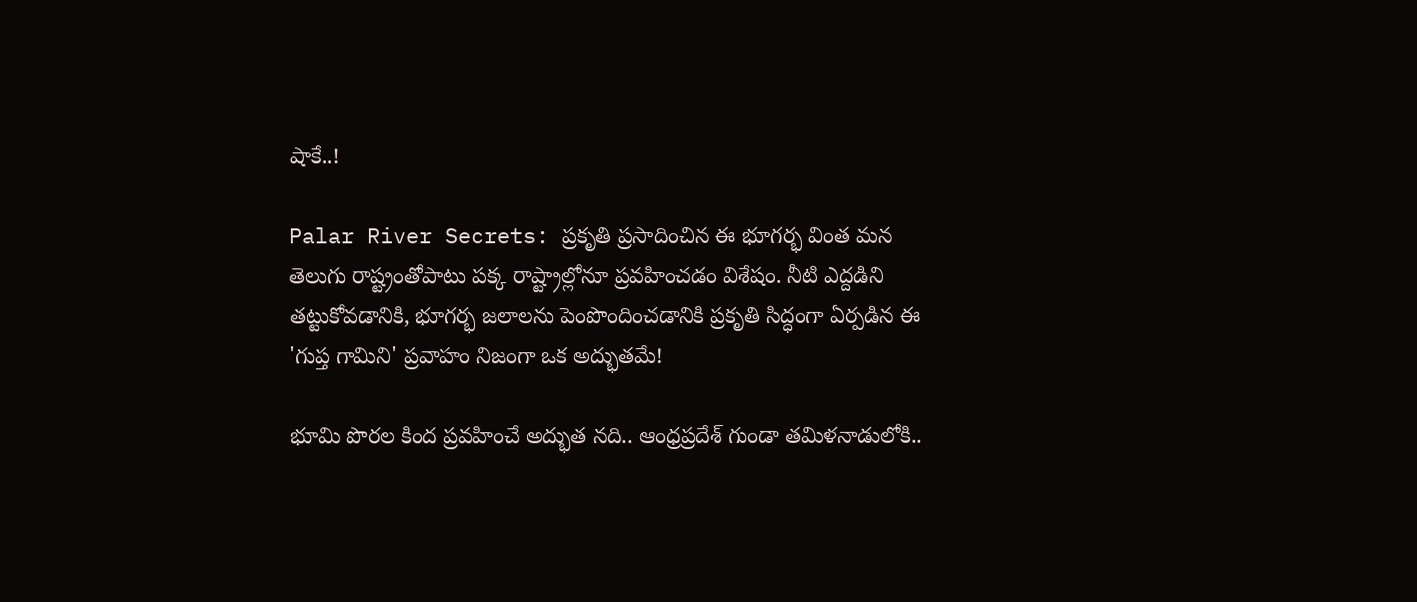షాకే..!

Palar River Secrets: ప్రకృతి ప్రసాదించిన ఈ భూగర్భ వింత మన తెలుగు రాష్ట్రంతోపాటు పక్క రాష్ట్రాల్లోనూ ప్రవహించడం విశేషం. నీటి ఎద్దడిని తట్టుకోవడానికి, భూగర్భ జలాలను పెంపొందించడానికి ప్రకృతి సిద్ధంగా ఏర్పడిన ఈ 'గుప్త గామిని' ప్రవాహం నిజంగా ఒక అద్భుతమే!

భూమి పొరల కింద ప్రవహించే అద్భుత నది.. ఆంధ్రప్రదేశ్ గుండా తమిళనాడులోకి..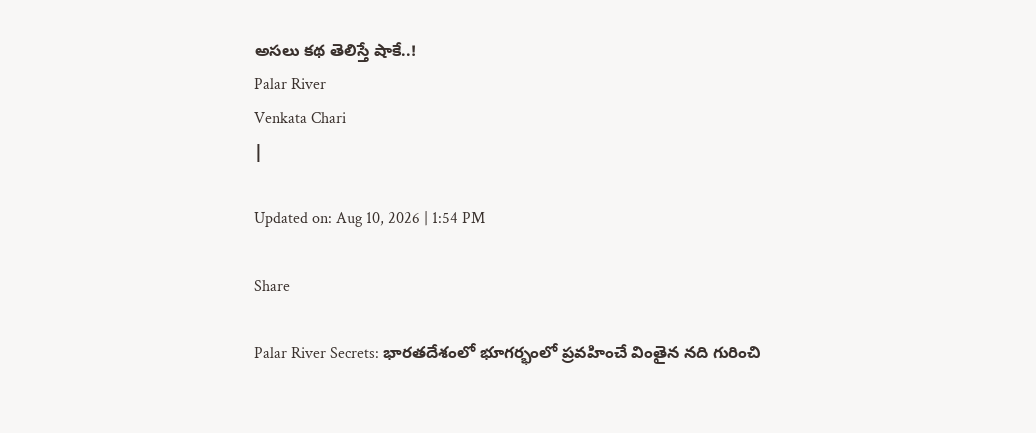అసలు కథ తెలిస్తే షాకే..!
Palar River
Venkata Chari
|

Updated on: Aug 10, 2026 | 1:54 PM

Share

Palar River Secrets: భారతదేశంలో భూగర్భంలో ప్రవహించే వింతైన నది గురించి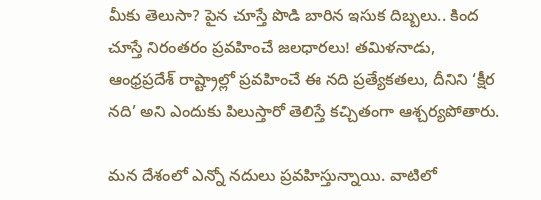మీకు తెలుసా? పైన చూస్తే పొడి బారిన ఇసుక దిబ్బలు.. కింద చూస్తే నిరంతరం ప్రవహించే జలధారలు! తమిళనాడు, ఆంధ్రప్రదేశ్ రాష్ట్రాల్లో ప్రవహించే ఈ నది ప్రత్యేకతలు, దీనిని ‘క్షీర నది’ అని ఎందుకు పిలుస్తారో తెలిస్తే కచ్చితంగా ఆశ్చర్యపోతారు.

మన దేశంలో ఎన్నో నదులు ప్రవహిస్తున్నాయి. వాటిలో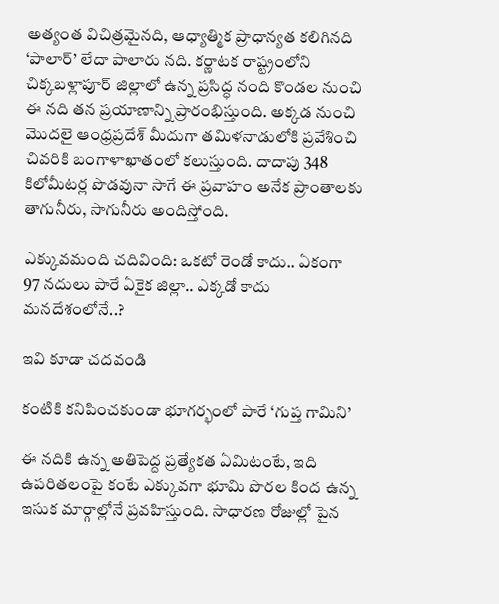అత్యంత విచిత్రమైనది, ఆధ్యాత్మిక ప్రాధాన్యత కలిగినది ‘పాలార్’ లేదా పాలారు నది. కర్ణాటక రాష్ట్రంలోని చిక్కబళ్లాపూర్ జిల్లాలో ఉన్న ప్రసిద్ధ నంది కొండల నుంచి ఈ నది తన ప్రయాణాన్ని ప్రారంభిస్తుంది. అక్కడ నుంచి మొదలై ఆంధ్రప్రదేశ్ మీదుగా తమిళనాడులోకి ప్రవేశించి చివరికి బంగాళాఖాతంలో కలుస్తుంది. దాదాపు 348 కిలోమీటర్ల పొడవునా సాగే ఈ ప్రవాహం అనేక ప్రాంతాలకు తాగునీరు, సాగునీరు అందిస్తోంది.

ఎక్కువమంది చదివింది: ఒకటో రెండో కాదు.. ఏకంగా 97 నదులు పారే ఏకైక జిల్లా.. ఎక్కడో కాదు మనదేశంలోనే..?

ఇవి కూడా చదవండి

కంటికి కనిపించకుండా భూగర్భంలో పారే ‘గుప్త గామిని’

ఈ నదికి ఉన్న అతిపెద్ద ప్రత్యేకత ఏమిటంటే, ఇది ఉపరితలంపై కంటే ఎక్కువగా భూమి పొరల కింద ఉన్న ఇసుక మార్గాల్లోనే ప్రవహిస్తుంది. సాధారణ రోజుల్లో పైన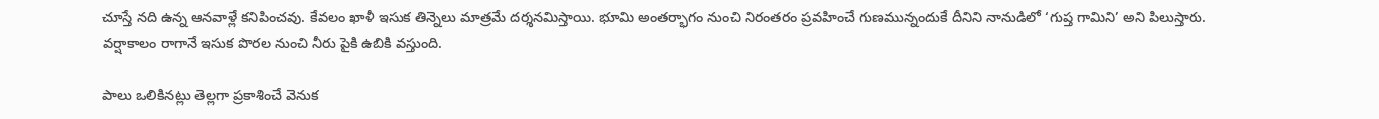చూస్తే నది ఉన్న ఆనవాళ్లే కనిపించవు. కేవలం ఖాళీ ఇసుక తిన్నెలు మాత్రమే దర్శనమిస్తాయి. భూమి అంతర్భాగం నుంచి నిరంతరం ప్రవహించే గుణమున్నందుకే దీనిని నానుడిలో ‘గుప్త గామిని’ అని పిలుస్తారు. వర్షాకాలం రాగానే ఇసుక పొరల నుంచి నీరు పైకి ఉబికి వస్తుంది.

పాలు ఒలికినట్లు తెల్లగా ప్రకాశించే వెనుక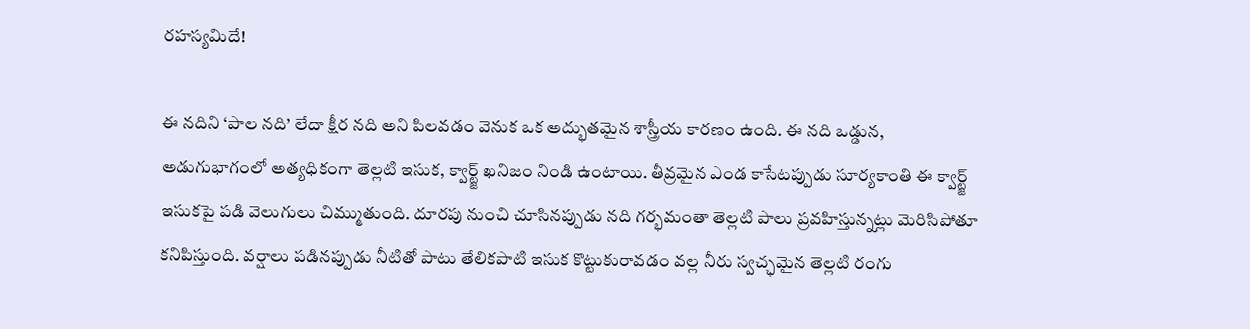రహస్యమిదే!

ఈ నదిని ‘పాల నది’ లేదా క్షీర నది అని పిలవడం వెనుక ఒక అద్భుతమైన శాస్త్రీయ కారణం ఉంది. ఈ నది ఒడ్డున, అడుగుభాగంలో అత్యధికంగా తెల్లటి ఇసుక, క్వార్ట్జ్ ఖనిజం నిండి ఉంటాయి. తీవ్రమైన ఎండ కాసేటప్పుడు సూర్యకాంతి ఈ క్వార్ట్జ్ ఇసుకపై పడి వెలుగులు చిమ్ముతుంది. దూరపు నుంచి చూసినప్పుడు నది గర్భమంతా తెల్లటి పాలు ప్రవహిస్తున్నట్లు మెరిసిపోతూ కనిపిస్తుంది. వర్షాలు పడినప్పుడు నీటితో పాటు తేలికపాటి ఇసుక కొట్టుకురావడం వల్ల నీరు స్వచ్ఛమైన తెల్లటి రంగు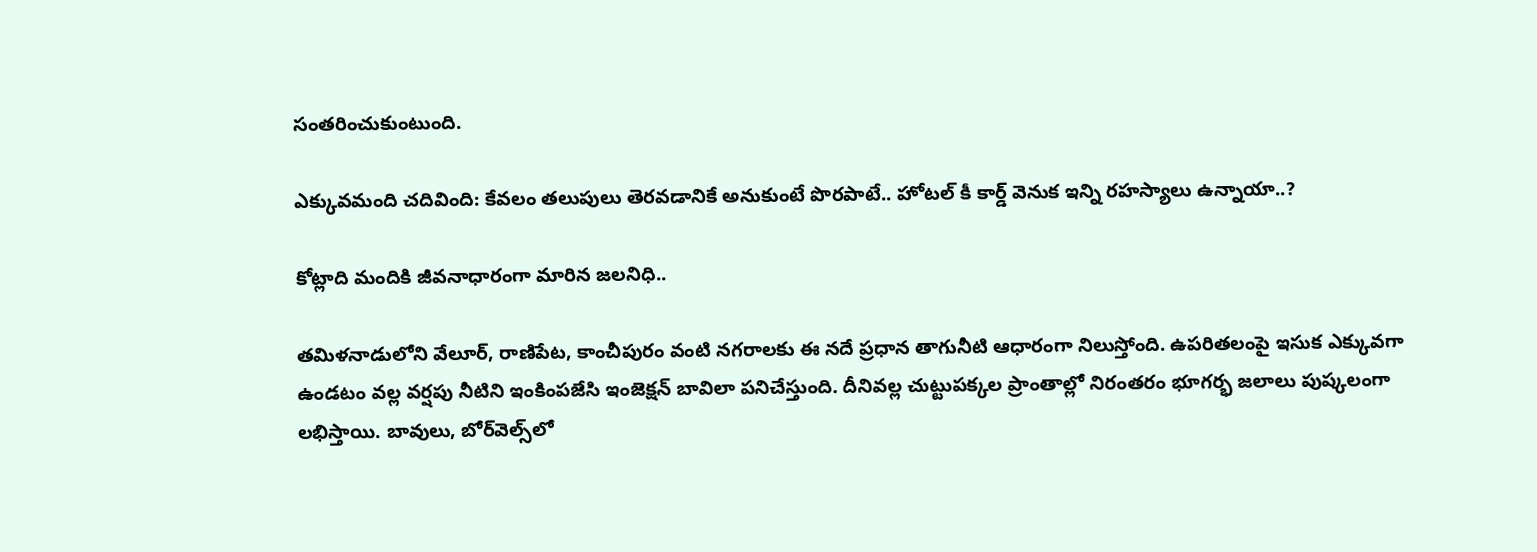సంతరించుకుంటుంది.

ఎక్కువమంది చదివింది: కేవలం తలుపులు తెరవడానికే అనుకుంటే పొరపాటే.. హోటల్ కీ కార్డ్ వెనుక ఇన్ని రహస్యాలు ఉన్నాయా..?

కోట్లాది మందికి జీవనాధారంగా మారిన జలనిధి..

తమిళనాడులోని వేలూర్, రాణిపేట, కాంచీపురం వంటి నగరాలకు ఈ నదే ప్రధాన తాగునీటి ఆధారంగా నిలుస్తోంది. ఉపరితలంపై ఇసుక ఎక్కువగా ఉండటం వల్ల వర్షపు నీటిని ఇంకింపజేసి ఇంజెక్షన్ బావిలా పనిచేస్తుంది. దీనివల్ల చుట్టుపక్కల ప్రాంతాల్లో నిరంతరం భూగర్భ జలాలు పుష్కలంగా లభిస్తాయి. బావులు, బోర్‌వెల్స్‌లో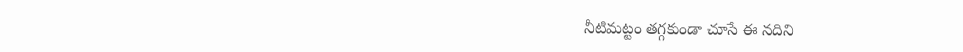నీటిమట్టం తగ్గకుండా చూసే ఈ నదిని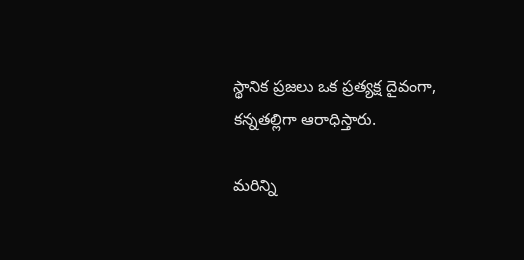స్థానిక ప్రజలు ఒక ప్రత్యక్ష దైవంగా, కన్నతల్లిగా ఆరాధిస్తారు.

మరిన్ని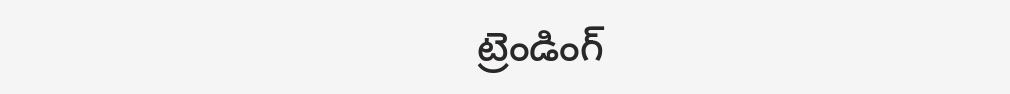ట్రెండింగ్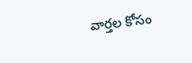వార్తల కోసం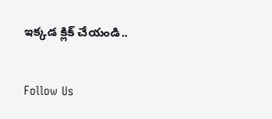ఇక్కడ క్లిక్ చేయండి..

Follow Us